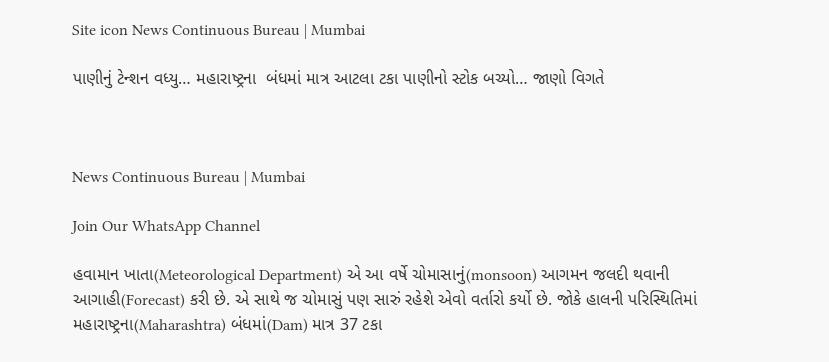Site icon News Continuous Bureau | Mumbai

પાણીનું ટેન્શન વધ્યુ… મહારાષ્ટ્રના  બંધમાં માત્ર આટલા ટકા પાણીનો સ્ટોક બચ્યો… જાણો વિગતે



News Continuous Bureau | Mumbai

Join Our WhatsApp Channel

હવામાન ખાતા(Meteorological Department) એ આ વર્ષે ચોમાસાનું(monsoon) આગમન જલદી થવાની આગાહી(Forecast) કરી છે. એ સાથે જ ચોમાસું પણ સારું રહેશે એવો વર્તારો કર્યો છે. જોકે હાલની પરિસ્થિતિમાં મહારાષ્ટ્રના(Maharashtra) બંધમાં(Dam) માત્ર 37 ટકા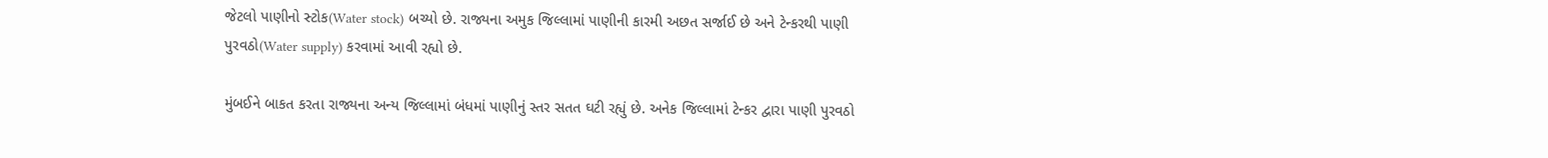જેટલો પાણીનો સ્ટોક(Water stock) બચ્યો છે. રાજ્યના અમુક જિલ્લામાં પાણીની કારમી અછત સર્જાઈ છે અને ટેન્કરથી પાણી પુરવઠો(Water supply) કરવામાં આવી રહ્યો છે.

મુંબઈને બાકત કરતા રાજ્યના અન્ય જિલ્લામાં બંધમાં પાણીનું સ્તર સતત ઘટી રહ્યું છે. અનેક જિલ્લામાં ટેન્કર દ્વારા પાણી પુરવઠો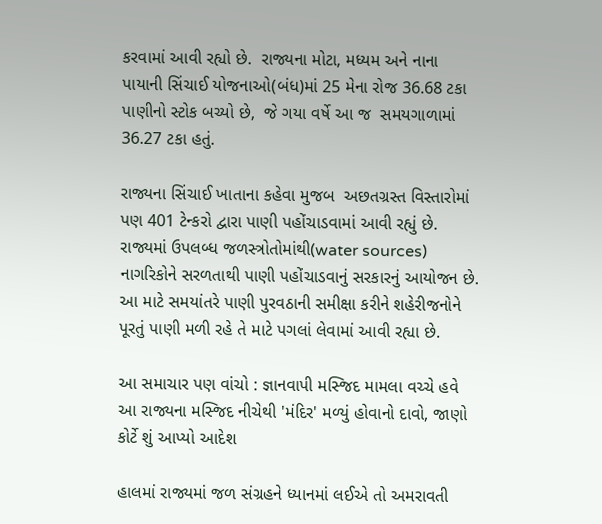કરવામાં આવી રહ્યો છે.  રાજ્યના મોટા, મધ્યમ અને નાના પાયાની સિંચાઈ યોજનાઓ(બંધ)માં 25 મેના રોજ 36.68 ટકા પાણીનો સ્ટોક બચ્યો છે,  જે ગયા વર્ષે આ જ  સમયગાળામાં 36.27 ટકા હતું.

રાજ્યના સિંચાઈ ખાતાના કહેવા મુજબ  અછતગ્રસ્ત વિસ્તારોમાં પણ 401 ટેન્કરો દ્વારા પાણી પહોંચાડવામાં આવી રહ્યું છે. રાજ્યમાં ઉપલબ્ધ જળસ્ત્રોતોમાંથી(water sources) નાગરિકોને સરળતાથી પાણી પહોંચાડવાનું સરકારનું આયોજન છે. આ માટે સમયાંતરે પાણી પુરવઠાની સમીક્ષા કરીને શહેરીજનોને પૂરતું પાણી મળી રહે તે માટે પગલાં લેવામાં આવી રહ્યા છે.

આ સમાચાર પણ વાંચો : જ્ઞાનવાપી મસ્જિદ મામલા વચ્ચે હવે આ રાજ્યના મસ્જિદ નીચેથી 'મંદિર' મળ્યું હોવાનો દાવો, જાણો કોર્ટે શું આપ્યો આદેશ

હાલમાં રાજ્યમાં જળ સંગ્રહને ધ્યાનમાં લઈએ તો અમરાવતી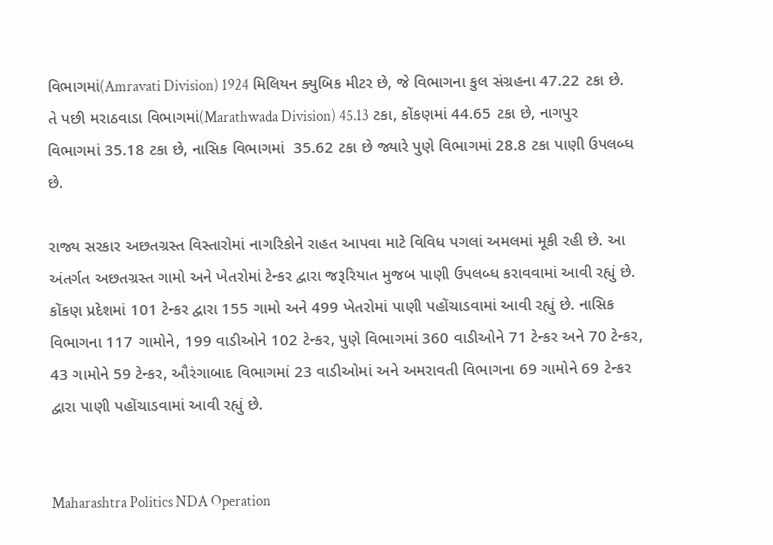વિભાગમાં(Amravati Division) 1924 મિલિયન ક્યુબિક મીટર છે, જે વિભાગના કુલ સંગ્રહના 47.22 ટકા છે. તે પછી મરાઠવાડા વિભાગમાં(Marathwada Division) 45.13 ટકા, કોંકણમાં 44.65 ટકા છે, નાગપુર વિભાગમાં 35.18 ટકા છે, નાસિક વિભાગમાં  35.62 ટકા છે જ્યારે પુણે વિભાગમાં 28.8 ટકા પાણી ઉપલબ્ધ છે.

રાજ્ય સરકાર અછતગ્રસ્ત વિસ્તારોમાં નાગરિકોને રાહત આપવા માટે વિવિધ પગલાં અમલમાં મૂકી રહી છે. આ અંતર્ગત અછતગ્રસ્ત ગામો અને ખેતરોમાં ટેન્કર દ્વારા જરૂરિયાત મુજબ પાણી ઉપલબ્ધ કરાવવામાં આવી રહ્યું છે. કોંકણ પ્રદેશમાં 101 ટેન્કર દ્વારા 155 ગામો અને 499 ખેતરોમાં પાણી પહોંચાડવામાં આવી રહ્યું છે. નાસિક વિભાગના 117 ગામોને, 199 વાડીઓને 102 ટેન્કર, પુણે વિભાગમાં 360 વાડીઓને 71 ટેન્કર અને 70 ટેન્કર, 43 ગામોને 59 ટેન્કર, ઔરંગાબાદ વિભાગમાં 23 વાડીઓમાં અને અમરાવતી વિભાગના 69 ગામોને 69 ટેન્કર દ્વારા પાણી પહોંચાડવામાં આવી રહ્યું છે.


Maharashtra Politics NDA Operation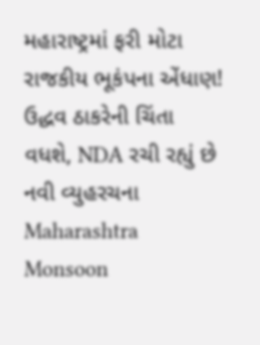મહારાષ્ટ્રમાં ફરી મોટા રાજકીય ભૂકંપના એંધાણ! ઉદ્ધવ ઠાકરેની ચિંતા વધશે, NDA રચી રહ્યું છે નવી વ્યુહરચના
Maharashtra Monsoon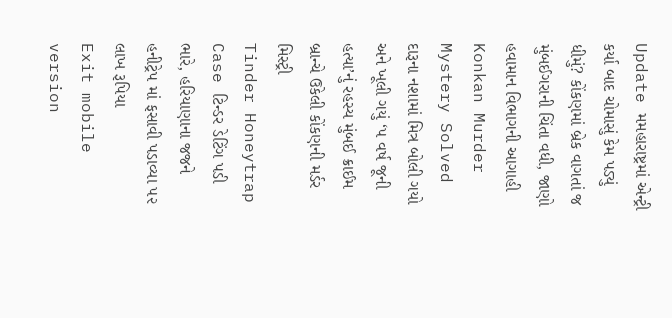Update મમહારાષ્ટ્રમાં એન્ટ્રી કર્યા બાદ ચોમાસું કેમ પડ્યું ધીમું? કોંકણમાં બ્રેક વાગતાં જ મુંબઈગરાની ચિંતા વધી, જાણો હવામાન વિભાગની આગાહી
Konkan Murder Mystery Solved દારૂના નશામાં મિત્ર બોલી ગયો અને ખૂલી ગયું ‘૫ વર્ષ જૂની હત્યા’નું રહસ્ય મુંબઈ ક્રાઈમ બ્રાન્ચે ઉકેલી કોંકણની મર્ડર મિસ્ટ્રી
Tinder Honeytrap Case ટિન્ડર ડેટિંગ પડી ભારે, હરિયાણાના જજને હનીટ્રેપ માં ફસાવી પડાવ્યા ૫૨ લાખ રૂપિયા
Exit mobile version